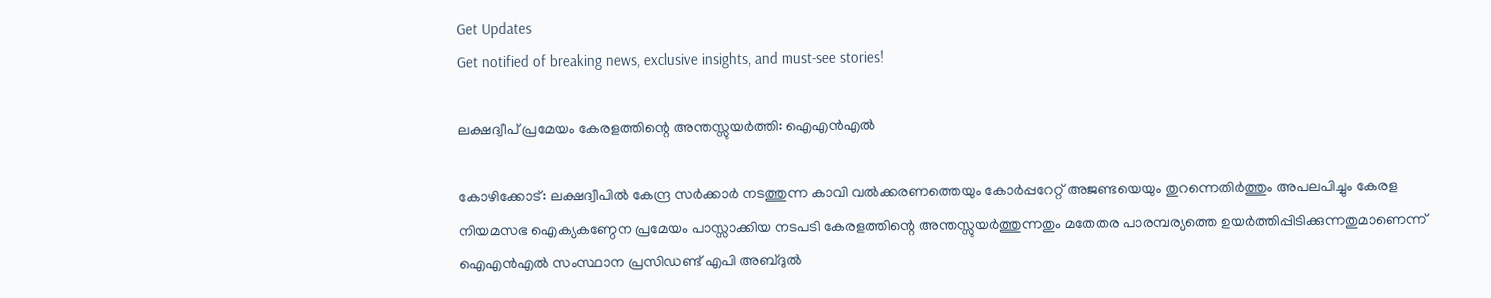Get Updates
Get notified of breaking news, exclusive insights, and must-see stories!

ലക്ഷദ്വീപ് പ്രമേയം കേരളത്തിന്റെ അന്തസ്സുയർത്തി: ഐഎൻഎൽ

കോഴിക്കോട്: ലക്ഷദ്വീപിൽ കേന്ദ്ര സർക്കാർ നടത്തുന്ന കാവി വൽക്കരണത്തെയും കോർപ്പറേറ്റ് അജണ്ടയെയും തുറന്നെതിർത്തും അപലപിച്ചും കേരള നിയമസഭ ഐക്യകണ്ഠേന പ്രമേയം പാസ്സാക്കിയ നടപടി കേരളത്തിന്റെ അന്തസ്സുയർത്തുന്നതും മതേതര പാരമ്പര്യത്തെ ഉയർത്തിപ്പിടിക്കുന്നതുമാണെന്ന് ഐഎൻഎൽ സംസ്ഥാന പ്രസിഡണ്ട് എപി അബ്ദുൽ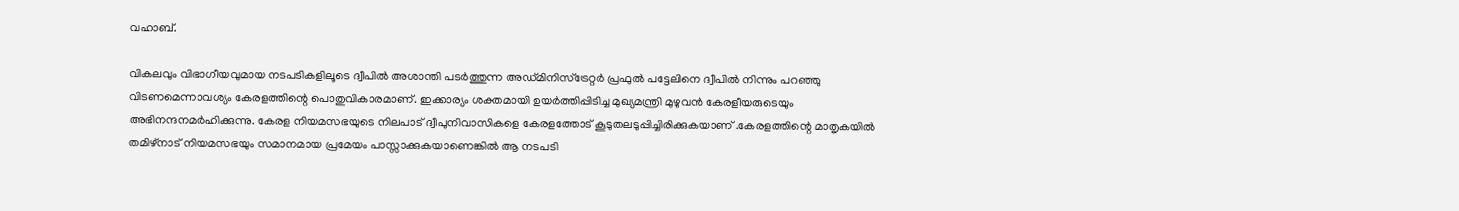വഹാബ്.

വികലവും വിഭാഗീയവുമായ നടപടികളിലൂടെ ദ്വീപിൽ അശാന്തി പടർത്തുന്ന അഡ്മിനിസ്ട്രേറ്റർ പ്രഫുൽ പട്ടേലിനെ ദ്വീപിൽ നിന്നും പറഞ്ഞു വിടണമെന്നാവശ്യം കേരളത്തിന്റെ പൊതുവികാരമാണ്. ഇക്കാര്യം ശക്തമായി ഉയർത്തിപ്പിടിച്ച മുഖ്യമന്ത്രി മുഴുവൻ കേരളീയരുടെയും അഭിനന്ദനമർഹിക്കുന്നു. കേരള നിയമസഭയുടെ നിലപാട് ദ്വീപുനിവാസികളെ കേരളത്തോട് കൂടുതലടുപ്പിച്ചിരിക്കുകയാണ് .കേരളത്തിന്റെ മാതൃകയിൽ തമിഴ്നാട് നിയമസഭയും സമാനമായ പ്രമേയം പാസ്സാക്കുകയാണെങ്കിൽ ആ നടപടി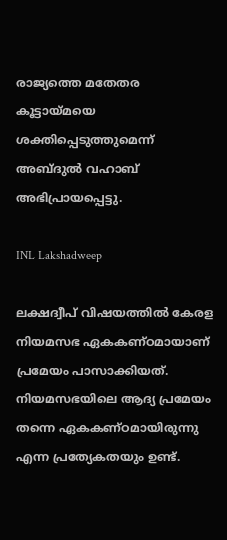രാജ്യത്തെ മതേതര കൂട്ടായ്മയെ ശക്തിപ്പെടുത്തുമെന്ന് അബ്ദുൽ വഹാബ് അഭിപ്രായപ്പെട്ടു.

INL Lakshadweep

ലക്ഷദ്വീപ് വിഷയത്തിൽ കേരള നിയമസഭ ഏകകണ്ഠമായാണ് പ്രമേയം പാസാക്കിയത്. നിയമസഭയിലെ ആദ്യ പ്രമേയം തന്നെ ഏകകണ്ഠമായിരുന്നു എന്ന പ്രത്യേകതയും ഉണ്ട്.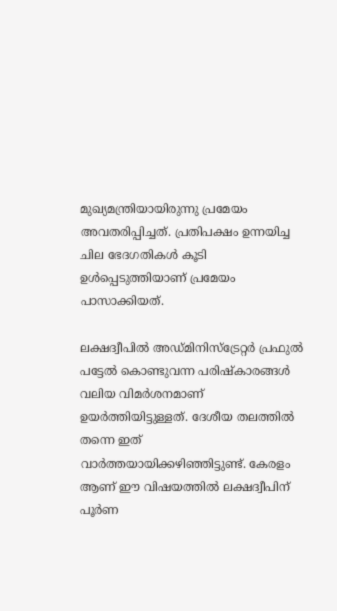മുഖ്യമന്ത്രിയായിരുന്നു പ്രമേയം അവതരിപ്പിച്ചത്. പ്രതിപക്ഷം ഉന്നയിച്ച ചില ഭേദഗതികൾ കൂടി ഉൾപ്പെടുത്തിയാണ് പ്രമേയം പാസാക്കിയത്.

ലക്ഷദ്വീപിൽ അഡ്മിനിസ്ട്രേറ്റർ പ്രഫുൽ പട്ടേൽ കൊണ്ടുവന്ന പരിഷ്കാരങ്ങൾ വലിയ വിമർശനമാണ് ഉയർത്തിയിട്ടുള്ളത്. ദേശീയ തലത്തിൽ തന്നെ ഇത് വാർത്തയായിക്കഴിഞ്ഞിട്ടുണ്ട്. കേരളം ആണ് ഈ വിഷയത്തിൽ ലക്ഷദ്വീപിന് പൂർണ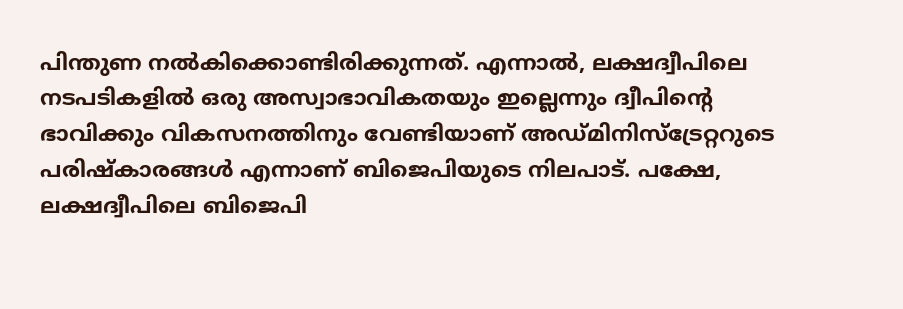പിന്തുണ നൽകിക്കൊണ്ടിരിക്കുന്നത്. എന്നാൽ, ലക്ഷദ്വീപിലെ നടപടികളിൽ ഒരു അസ്വാഭാവികതയും ഇല്ലെന്നും ദ്വീപിന്റെ ഭാവിക്കും വികസനത്തിനും വേണ്ടിയാണ് അഡ്മിനിസ്ട്രേറ്ററുടെ പരിഷ്കാരങ്ങൾ എന്നാണ് ബിജെപിയുടെ നിലപാട്. പക്ഷേ, ലക്ഷദ്വീപിലെ ബിജെപി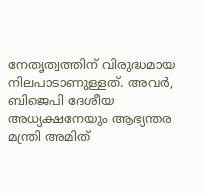നേതൃത്വത്തിന് വിരുദ്ധമായ നിലപാടാണുള്ളത്. അവർ, ബിജെപി ദേശീയ അധ്യക്ഷനേയും ആഭ്യന്തര മന്ത്രി അമിത്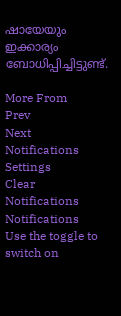ഷായേയും ഇക്കാര്യം ബോധിപ്പിച്ചിട്ടുണ്ട്.

More From
Prev
Next
Notifications
Settings
Clear Notifications
Notifications
Use the toggle to switch on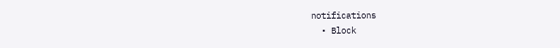notifications
  • Block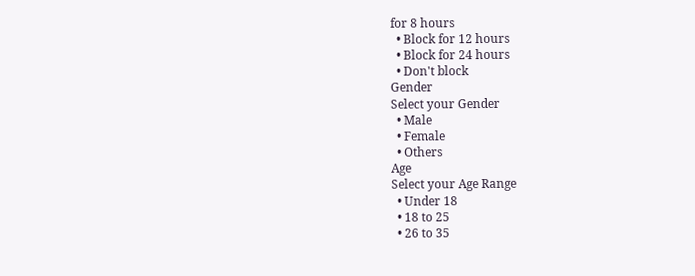for 8 hours
  • Block for 12 hours
  • Block for 24 hours
  • Don't block
Gender
Select your Gender
  • Male
  • Female
  • Others
Age
Select your Age Range
  • Under 18
  • 18 to 25
  • 26 to 35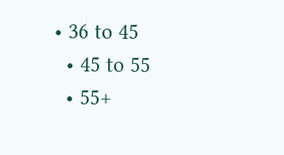• 36 to 45
  • 45 to 55
  • 55+